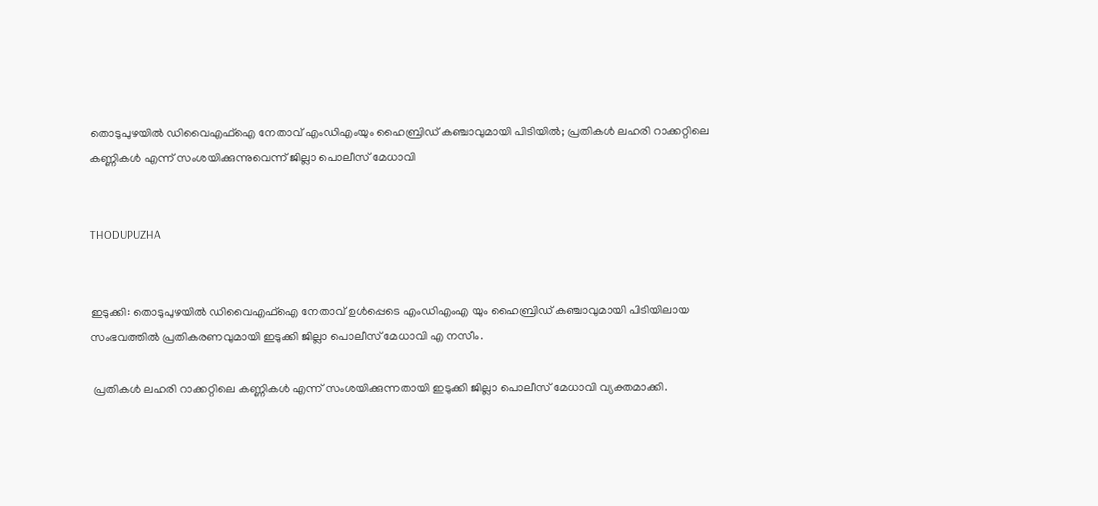തൊടുപുഴയില്‍ ഡിവൈഎഫ്‌ഐ നേതാവ് എംഡിഎംയും ഹൈബ്രിഡ് കഞ്ചാവുമായി പിടിയില്‍; പ്രതികള്‍ ലഹരി റാക്കറ്റിലെ കണ്ണികള്‍ എന്ന് സംശയിക്കുന്നുവെന്ന് ജില്ലാ പൊലീസ് മേധാവി


THODUPUZHA


ഇടുക്കി: തൊടുപുഴയില്‍ ഡിവൈഎഫ്‌ഐ നേതാവ് ഉള്‍പ്പെടെ എംഡിഎംഎ യും ഹൈബ്രിഡ് കഞ്ചാവുമായി പിടിയിലായ സംഭവത്തില്‍ പ്രതികരണവുമായി ഇടുക്കി ജില്ലാ പൊലീസ് മേധാവി എ നസീം.

 പ്രതികള്‍ ലഹരി റാക്കറ്റിലെ കണ്ണികള്‍ എന്ന് സംശയിക്കുന്നതായി ഇടുക്കി ജില്ലാ പൊലീസ് മേധാവി വ്യക്തമാക്കി.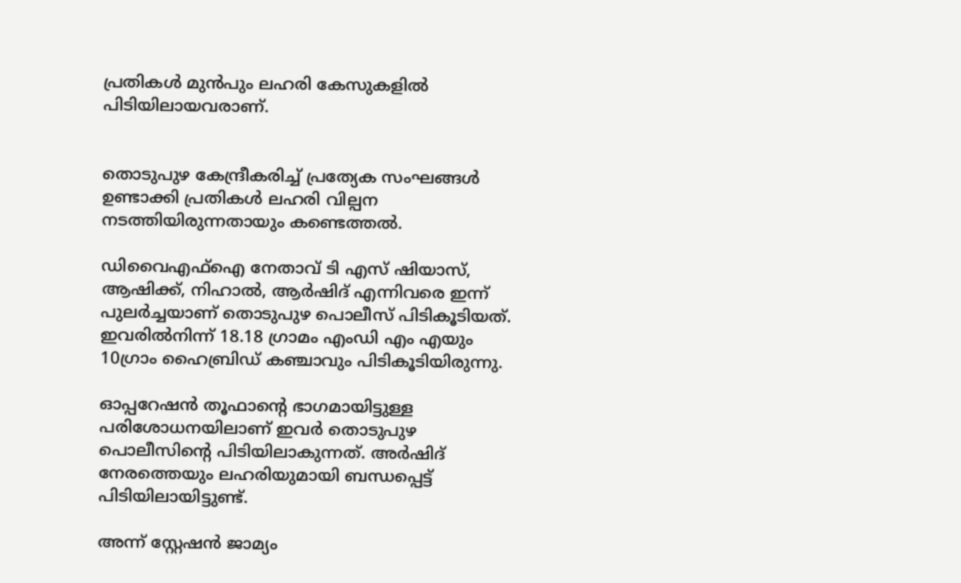പ്രതികള്‍ മുന്‍പും ലഹരി കേസുകളില്‍ പിടിയിലായവരാണ്.


തൊടുപുഴ കേന്ദ്രീകരിച്ച് പ്രത്യേക സംഘങ്ങള്‍ ഉണ്ടാക്കി പ്രതികള്‍ ലഹരി വില്പന നടത്തിയിരുന്നതായും കണ്ടെത്തല്‍.

ഡിവൈഎഫ്‌ഐ നേതാവ് ടി എസ് ഷിയാസ്, ആഷിക്ക്, നിഹാല്‍, ആര്‍ഷിദ് എന്നിവരെ ഇന്ന് പുലര്‍ച്ചയാണ് തൊടുപുഴ പൊലീസ് പിടികൂടിയത്. ഇവരില്‍നിന്ന് 18.18 ഗ്രാമം എംഡി എം എയും 10ഗ്രാം ഹൈബ്രിഡ് കഞ്ചാവും പിടികൂടിയിരുന്നു.

ഓപ്പറേഷന്‍ തൂഫാന്റെ ഭാഗമായിട്ടുള്ള പരിശോധനയിലാണ് ഇവര്‍ തൊടുപുഴ പൊലീസിന്റെ പിടിയിലാകുന്നത്. അര്‍ഷിദ് നേരത്തെയും ലഹരിയുമായി ബന്ധപ്പെട്ട് പിടിയിലായിട്ടുണ്ട്.

അന്ന് സ്റ്റേഷന്‍ ജാമ്യം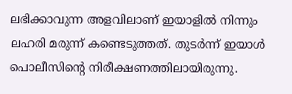ലഭിക്കാവുന്ന അളവിലാണ് ഇയാളില്‍ നിന്നും ലഹരി മരുന്ന് കണ്ടെടുത്തത്. തുടര്‍ന്ന് ഇയാള്‍ പൊലീസിന്റെ നിരീക്ഷണത്തിലായിരുന്നു.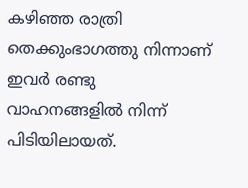കഴിഞ്ഞ രാത്രി തെക്കുംഭാഗത്തു നിന്നാണ് ഇവര്‍ രണ്ടു വാഹനങ്ങളില്‍ നിന്ന് പിടിയിലായത്.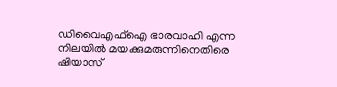ഡിവൈഎഫ്‌ഐ ഭാരവാഹി എന്ന നിലയില്‍ മയക്കുമരുന്നിനെതിരെ ഷിയാസ്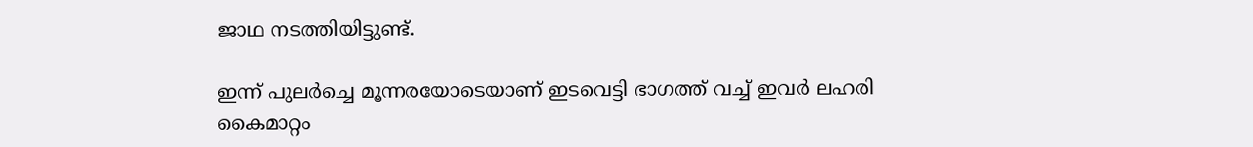ജാഥ നടത്തിയിട്ടുണ്ട്.

ഇന്ന് പുലര്‍ച്ചെ മൂന്നരയോടെയാണ് ഇടവെട്ടി ഭാഗത്ത് വച്ച് ഇവര്‍ ലഹരി കൈമാറ്റം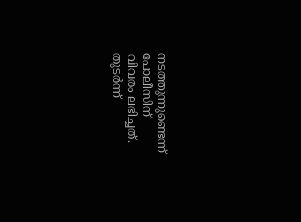നടത്തുന്നുണ്ടെന്ന് പോലീസിന് വിവരം ലഭിച്ചത്. തുടര്‍ന്ന്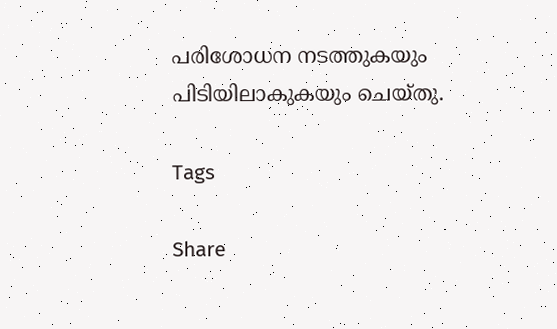പരിശോധന നടത്തുകയും പിടിയിലാകുകയും ചെയ്തു.

Tags

Share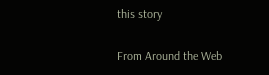this story

From Around the Web